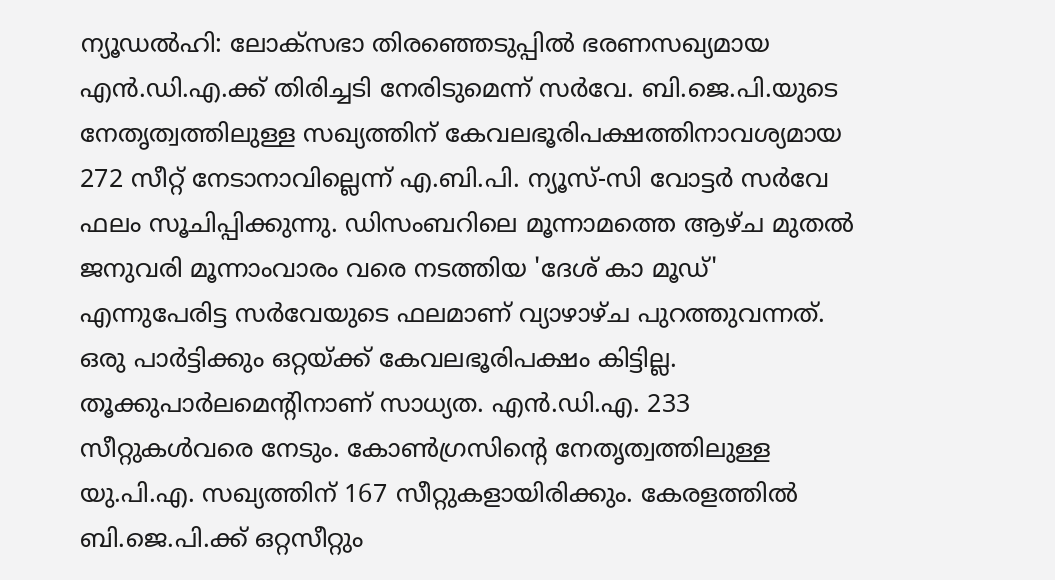ന്യൂഡൽഹി: ലോക്സഭാ തിരഞ്ഞെടുപ്പിൽ ഭരണസഖ്യമായ എൻ.ഡി.എ.ക്ക് തിരിച്ചടി നേരിടുമെന്ന് സർവേ. ബി.ജെ.പി.യുടെ നേതൃത്വത്തിലുള്ള സഖ്യത്തിന് കേവലഭൂരിപക്ഷത്തിനാവശ്യമായ 272 സീറ്റ് നേടാനാവില്ലെന്ന് എ.ബി.പി. ന്യൂസ്-സി വോട്ടർ സർവേ ഫലം സൂചിപ്പിക്കുന്നു. ഡിസംബറിലെ മൂന്നാമത്തെ ആഴ്ച മുതൽ ജനുവരി മൂന്നാംവാരം വരെ നടത്തിയ 'ദേശ് കാ മൂഡ്' എന്നുപേരിട്ട സർവേയുടെ ഫലമാണ് വ്യാഴാഴ്ച പുറത്തുവന്നത്. ഒരു പാർട്ടിക്കും ഒറ്റയ്ക്ക് കേവലഭൂരിപക്ഷം കിട്ടില്ല. തൂക്കുപാർലമെന്റിനാണ് സാധ്യത. എൻ.ഡി.എ. 233 സീറ്റുകൾവരെ നേടും. കോൺഗ്രസിന്റെ നേതൃത്വത്തിലുള്ള യു.പി.എ. സഖ്യത്തിന് 167 സീറ്റുകളായിരിക്കും. കേരളത്തിൽ ബി.ജെ.പി.ക്ക് ഒറ്റസീറ്റും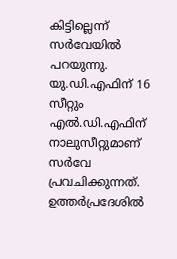കിട്ടില്ലെന്ന് സർവേയിൽ പറയുന്നു. യു.ഡി.എഫിന് 16 സീറ്റും എൽ.ഡി.എഫിന് നാലുസീറ്റുമാണ് സർവേ പ്രവചിക്കുന്നത്. ഉത്തർപ്രദേശിൽ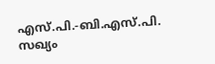എസ്.പി.-ബി.എസ്.പി. സഖ്യം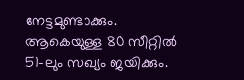നേട്ടമുണ്ടാക്കും. ആകെയുള്ള 80 സീറ്റിൽ 51-ലും സഖ്യം ജയിക്കും.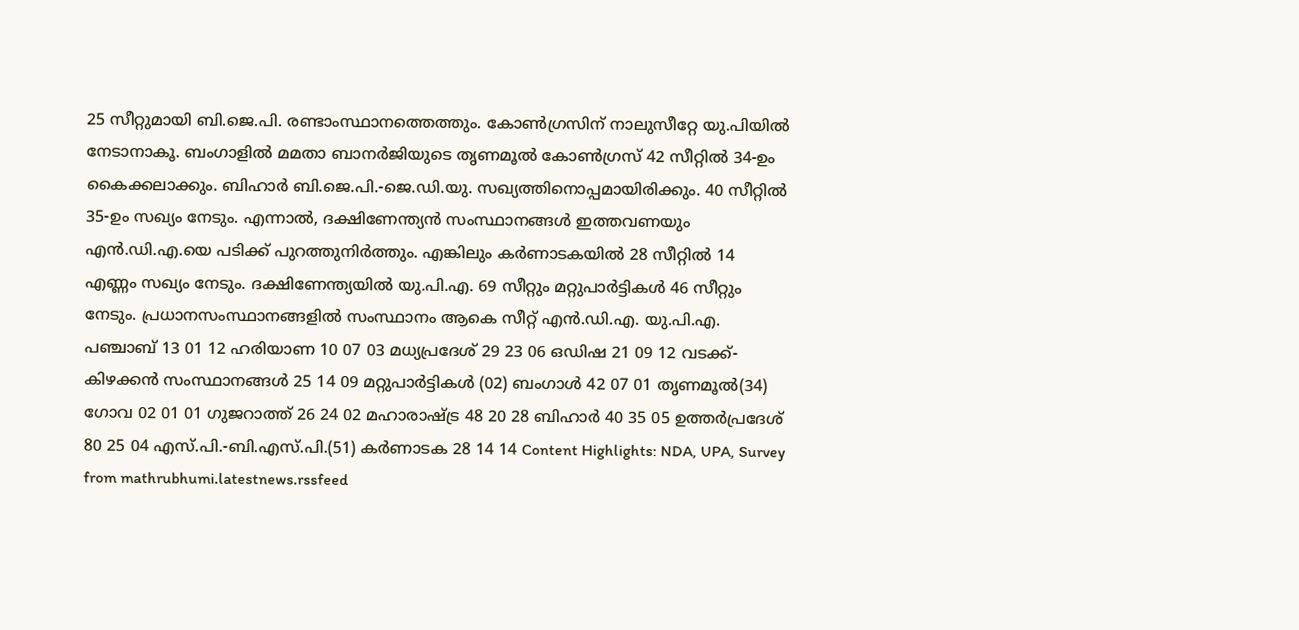25 സീറ്റുമായി ബി.ജെ.പി. രണ്ടാംസ്ഥാനത്തെത്തും. കോൺഗ്രസിന് നാലുസീറ്റേ യു.പിയിൽ നേടാനാകൂ. ബംഗാളിൽ മമതാ ബാനർജിയുടെ തൃണമൂൽ കോൺഗ്രസ് 42 സീറ്റിൽ 34-ഉം കൈക്കലാക്കും. ബിഹാർ ബി.ജെ.പി.-ജെ.ഡി.യു. സഖ്യത്തിനൊപ്പമായിരിക്കും. 40 സീറ്റിൽ 35-ഉം സഖ്യം നേടും. എന്നാൽ, ദക്ഷിണേന്ത്യൻ സംസ്ഥാനങ്ങൾ ഇത്തവണയും എൻ.ഡി.എ.യെ പടിക്ക് പുറത്തുനിർത്തും. എങ്കിലും കർണാടകയിൽ 28 സീറ്റിൽ 14 എണ്ണം സഖ്യം നേടും. ദക്ഷിണേന്ത്യയിൽ യു.പി.എ. 69 സീറ്റും മറ്റുപാർട്ടികൾ 46 സീറ്റും നേടും. പ്രധാനസംസ്ഥാനങ്ങളിൽ സംസ്ഥാനം ആകെ സീറ്റ് എൻ.ഡി.എ. യു.പി.എ. പഞ്ചാബ് 13 01 12 ഹരിയാണ 10 07 03 മധ്യപ്രദേശ് 29 23 06 ഒഡിഷ 21 09 12 വടക്ക്-കിഴക്കൻ സംസ്ഥാനങ്ങൾ 25 14 09 മറ്റുപാർട്ടികൾ (02) ബംഗാൾ 42 07 01 തൃണമൂൽ(34) ഗോവ 02 01 01 ഗുജറാത്ത് 26 24 02 മഹാരാഷ്ട്ര 48 20 28 ബിഹാർ 40 35 05 ഉത്തർപ്രദേശ് 80 25 04 എസ്.പി.-ബി.എസ്.പി.(51) കർണാടക 28 14 14 Content Highlights: NDA, UPA, Survey
from mathrubhumi.latestnews.rssfeed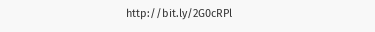http://bit.ly/2G0cRPl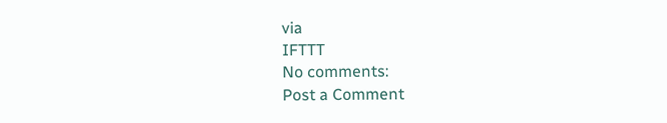via
IFTTT
No comments:
Post a Comment